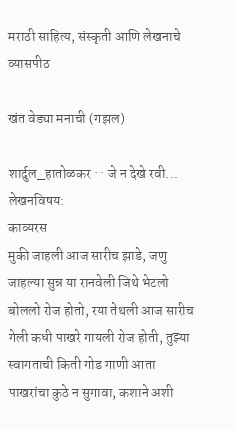मराठी साहित्य, संस्कृती आणि लेखनाचे व्यासपीठ

खंत वेड्या मनाची (गझल)

शार्दुल_हातोळकर · · जे न देखे रवी...
लेखनविषय:
काव्यरस
मुकी जाहली आज सारीच झाडे, जणु जाहल्या सुन्न या रानवेली जिथे भेटलो बोललो रोज होतो, रया तेथली आज सारीच गेली कधी पाखरे गायली रोज होती, तुझ्या स्वागताची किती गोड गाणी आता पाखरांचा कुठे न सुगावा, कशाने अशी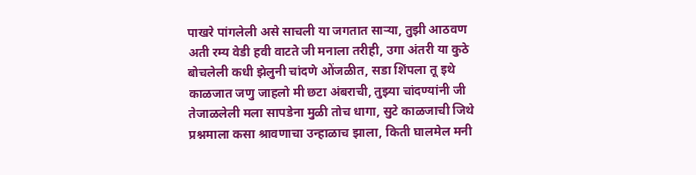पाखरे पांगलेली असे साचली या जगतात साऱ्या, तुझी आठवण अती रम्य वेडी हवी वाटते जी मनाला तरीही, उगा अंतरी या कुठे बोचलेली कधी झेलुनी चांदणे ओंजळीत, सडा शिंपला तू इथे काळजात जणु जाहलो मी छटा अंबराची, तुझ्या चांदण्यांनी जी तेजाळलेली मला सापडेना मुळी तोच धागा, सुटे काळजाची जिथे प्रश्नमाला कसा श्रावणाचा उन्हाळाच झाला, किती घालमेल मनी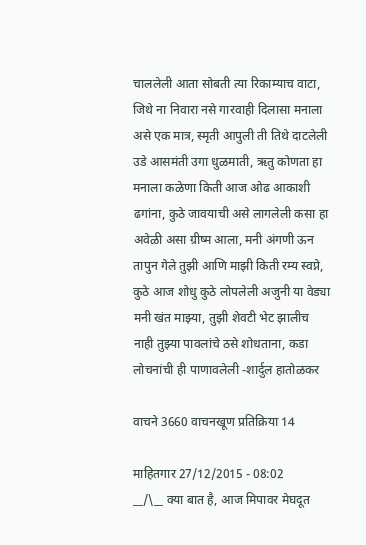चाललेली आता सोबती त्या रिकाम्याच वाटा, जिथे ना निवारा नसे गारवाही दिलासा मनाला असे एक मात्र, स्मृती आपुली ती तिथे दाटलेली उडे आसमंती उगा धुळमाती, ऋतु कोणता हा मनाला कळेणा किती आज ओढ आकाशी ढगांना, कुठे जावयाची असे लागलेली कसा हा अवेळी असा ग्रीष्म आला, मनी अंगणी ऊन तापुन गेले तुझी आणि माझी किती रम्य स्वप्ने, कुठे आज शोधु कुठे लोपलेली अजुनी या वेड्या मनी खंत माझ्या, तुझी शेवटी भेट झालीच नाही तुझ्या पावलांचे ठसे शोधताना, कडा लोचनांची ही पाणावलेली -शार्दुल हातोळकर

वाचने 3660 वाचनखूण प्रतिक्रिया 14

माहितगार 27/12/2015 - 08:02
__/\__ क्या बात है, आज मिपावर मेघदूत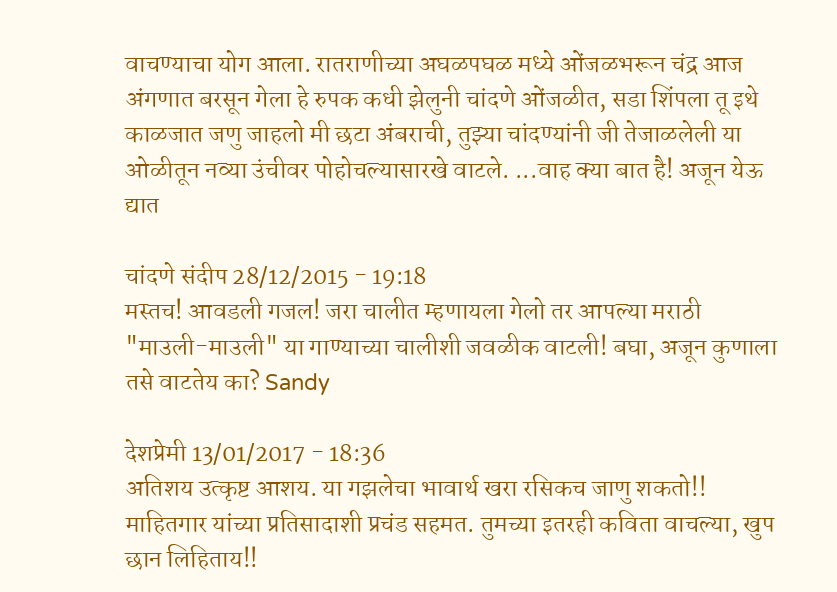वाचण्याचा योग आला. रातराणीच्या अघळपघळ मध्ये ओंजळभरून चंद्र आज अंगणात बरसून गेला हे रुपक कधी झेलुनी चांदणे ओंजळीत, सडा शिंपला तू इथे काळजात जणु जाहलो मी छटा अंबराची, तुझ्या चांदण्यांनी जी तेजाळलेली या ओळीतून नव्या उंचीवर पोहोचल्यासारखे वाटले. ...वाह क्या बात है! अजून येऊ द्यात

चांदणे संदीप 28/12/2015 - 19:18
मस्तच! आवडली गजल! जरा चालीत म्हणायला गेलो तर आपल्या मराठी "माउली-माउली" या गाण्याच्या चालीशी जवळीक वाटली! बघा, अजून कुणाला तसे वाटतेय का? Sandy

देशप्रेमी 13/01/2017 - 18:36
अतिशय उत्कृष्ट आशय. या गझलेचा भावार्थ खरा रसिकच जाणु शकतो!! माहितगार यांच्या प्रतिसादाशी प्रचंड सहमत. तुमच्या इतरही कविता वाचल्या, खुप छान लिहिताय!!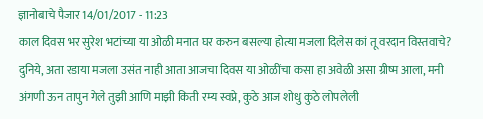ज्ञानोबाचे पैजार 14/01/2017 - 11:23
काल दिवस भर सुरेश भटांच्या या ओळी मनात घर करुन बसल्या होत्या मजला दिलेस कां तू वरदान विस्तवाचे? दुनिये, अता रडाया मजला उसंत नाही आता आजचा दिवस या ओळींचा कसा हा अवेळी असा ग्रीष्म आला, मनी अंगणी ऊन तापुन गेले तुझी आणि माझी किती रम्य स्वप्ने, कुठे आज शोधु कुठे लोपलेली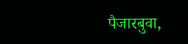पैजारबुवा,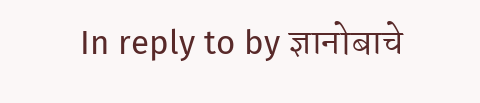In reply to by ज्ञानोबाचे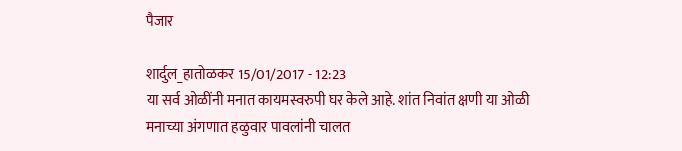पैजार

शार्दुल_हातोळकर 15/01/2017 - 12:23
या सर्व ओळींनी मनात कायमस्वरुपी घर केले आहे. शांत निवांत क्षणी या ओळी मनाच्या अंगणात हळुवार पावलांनी चालत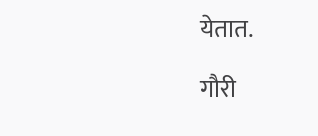येतात.

गौरी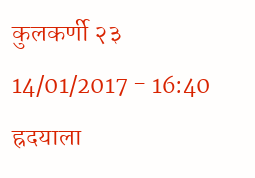कुलकर्णी २३ 14/01/2017 - 16:40
ह्रदयाला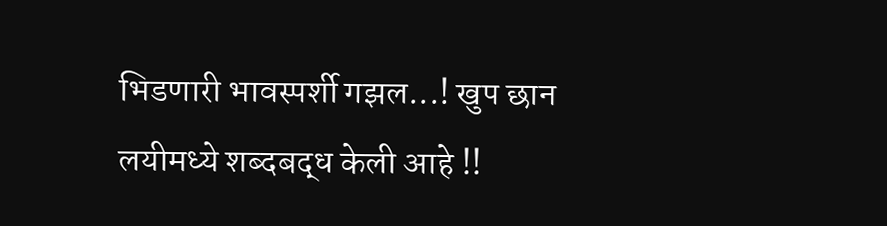भिडणारी भावस्पर्शी गझल...! खुप छान लयीमध्ये शब्दबद्ध केली आहे !!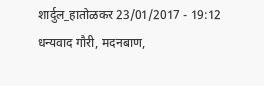शार्दुल_हातोळकर 23/01/2017 - 19:12
धन्यवाद गौरी, मदनबाण,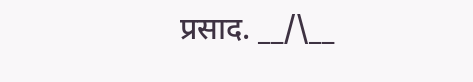प्रसाद. __/\__